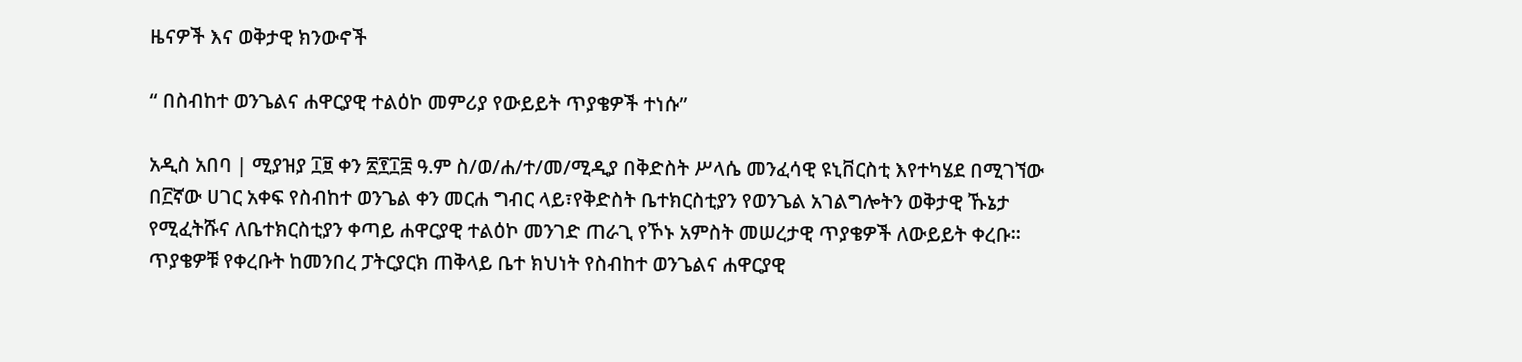ዜናዎች እና ወቅታዊ ክንውኖች

“ በስብከተ ወንጌልና ሐዋርያዊ ተልዕኮ መምሪያ የውይይት ጥያቄዎች ተነሱ”

አዲስ አበባ | ሚያዝያ ፲፱ ቀን ፳፻፲፰ ዓ.ም ስ/ወ/ሐ/ተ/መ/ሚዲያ በቅድስት ሥላሴ መንፈሳዊ ዩኒቨርስቲ እየተካሄደ በሚገኘው በ፫ኛው ሀገር አቀፍ የስብከተ ወንጌል ቀን መርሐ ግብር ላይ፣የቅድስት ቤተክርስቲያን የወንጌል አገልግሎትን ወቅታዊ ኹኔታ የሚፈትሹና ለቤተክርስቲያን ቀጣይ ሐዋርያዊ ተልዕኮ መንገድ ጠራጊ የኾኑ አምስት መሠረታዊ ጥያቄዎች ለውይይት ቀረቡ። ጥያቄዎቹ የቀረቡት ከመንበረ ፓትርያርክ ጠቅላይ ቤተ ክህነት የስብከተ ወንጌልና ሐዋርያዊ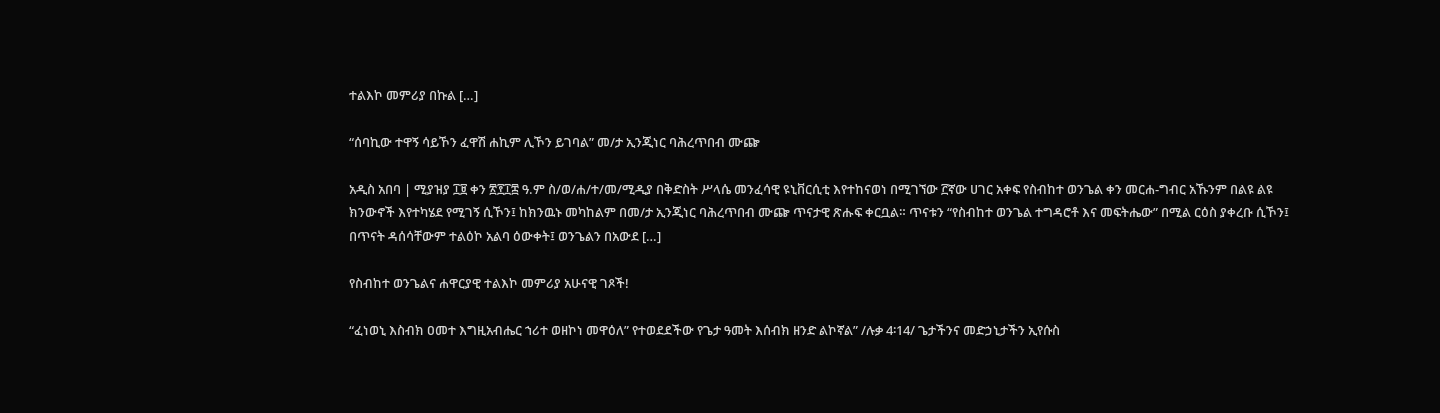ተልእኮ መምሪያ በኩል […]

“ሰባኪው ተዋኝ ሳይኾን ፈዋሽ ሐኪም ሊኾን ይገባል” መ/ታ ኢንጂነር ባሕረጥበብ ሙጬ

አዲስ አበባ | ሚያዝያ ፲፱ ቀን ፳፻፲፰ ዓ.ም ስ/ወ/ሐ/ተ/መ/ሚዲያ በቅድስት ሥላሴ መንፈሳዊ ዩኒቨርሲቲ እየተከናወነ በሚገኘው ፫ኛው ሀገር አቀፍ የስብከተ ወንጌል ቀን መርሐ-ግብር አኹንም በልዩ ልዩ ክንውኖች እየተካሄደ የሚገኝ ሲኾን፤ ከክንዉኑ መካከልም በመ/ታ ኢንጂነር ባሕረጥበብ ሙጬ ጥናታዊ ጽሑፍ ቀርቧል። ጥናቱን “የስብከተ ወንጌል ተግዳሮቶ እና መፍትሔው” በሚል ርዕስ ያቀረቡ ሲኾን፤ በጥናት ዳሰሳቸውም ተልዕኮ አልባ ዕውቀት፤ ወንጌልን በአውደ […]

የስብከተ ወንጌልና ሐዋርያዊ ተልእኮ መምሪያ አሁናዊ ገጾች!

“ፈነወኒ እስብክ ዐመተ እግዚአብሔር ኀሪተ ወዘኮነ መዋዕለ” የተወደደችው የጌታ ዓመት እሰብክ ዘንድ ልኮኛል” /ሉቃ 4፡14/ ጌታችንና መድኃኒታችን ኢየሱስ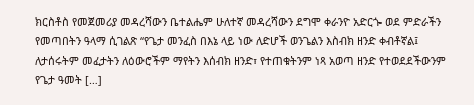ክርስቶስ የመጀመሪያ መዳረሻውን ቤተልሔም ሁለተኛ መዳረሻውን ደግሞ ቀራንዮ አድርጐ ወደ ምድራችን የመጣበትን ዓላማ ሲገልጽ “የጌታ መንፈስ በእኔ ላይ ነው ለድሆች ወንጌልን እስብክ ዘንድ ቀብቶኛል፤ ለታሰሩትም መፈታትን ለዕውሮችም ማየትን እሰብክ ዘንድ፣ የተጠቁትንም ነጻ አወጣ ዘንድ የተወደደችውንም የጌታ ዓመት […]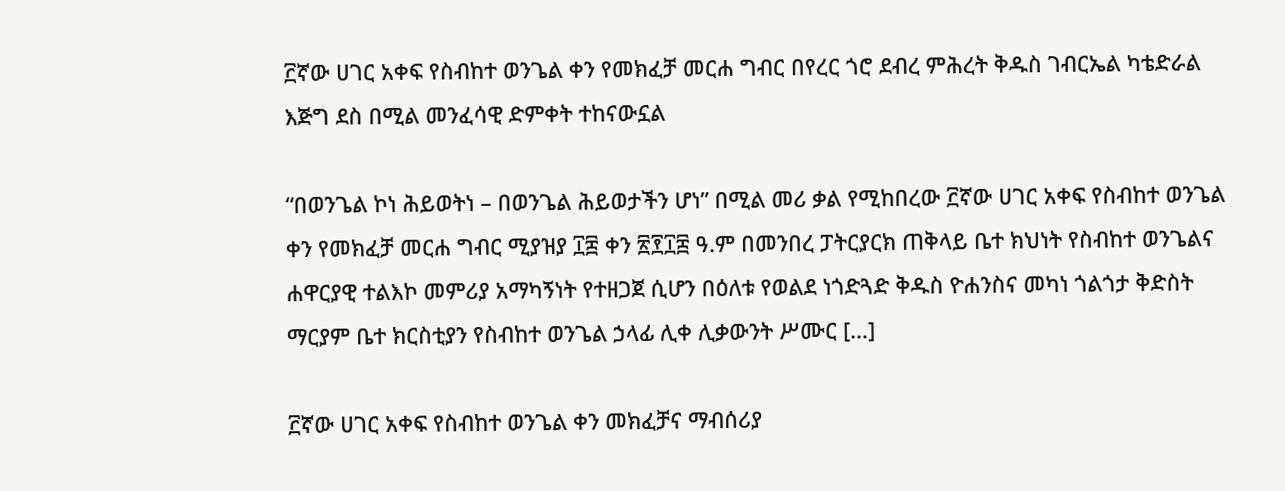፫ኛው ሀገር አቀፍ የስብከተ ወንጌል ቀን የመክፈቻ መርሐ ግብር በየረር ጎሮ ደብረ ምሕረት ቅዱስ ገብርኤል ካቴድራል እጅግ ደስ በሚል መንፈሳዊ ድምቀት ተከናውኗል

“በወንጌል ኮነ ሕይወትነ – በወንጌል ሕይወታችን ሆነ” በሚል መሪ ቃል የሚከበረው ፫ኛው ሀገር አቀፍ የስብከተ ወንጌል ቀን የመክፈቻ መርሐ ግብር ሚያዝያ ፲፰ ቀን ፳፻፲፰ ዓ.ም በመንበረ ፓትርያርክ ጠቅላይ ቤተ ክህነት የስብከተ ወንጌልና ሐዋርያዊ ተልእኮ መምሪያ አማካኝነት የተዘጋጀ ሲሆን በዕለቱ የወልደ ነጎድጓድ ቅዱስ ዮሐንስና መካነ ጎልጎታ ቅድስት ማርያም ቤተ ክርስቲያን የስብከተ ወንጌል ኃላፊ ሊቀ ሊቃውንት ሥሙር […]

፫ኛው ሀገር አቀፍ የስብከተ ወንጌል ቀን መክፈቻና ማብሰሪያ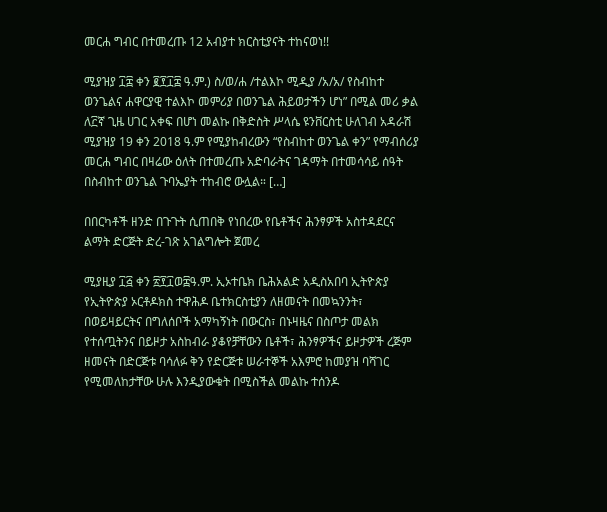መርሐ ግብር በተመረጡ 12 አብያተ ክርስቲያናት ተከናወነ!!

ሚያዝያ ፲፰ ቀን ፪፻፲፰ ዓ.ም.) ስ/ወ/ሐ /ተልእኮ ሚዲያ /አ/አ/ የስብከተ ወንጌልና ሐዋርያዊ ተልእኮ መምሪያ በወንጌል ሕይወታችን ሆነ” በሚል መሪ ቃል ለ፫ኛ ጊዜ ሀገር አቀፍ በሆነ መልኩ በቅድስት ሥላሴ ዩንቨርስቲ ሁለገብ አዳራሽ ሚያዝያ 19 ቀን 2018 ዓ.ም የሚያከብረውን “የስብከተ ወንጌል ቀን” የማብሰሪያ መርሐ ግብር በዛሬው ዕለት በተመረጡ አድባራትና ገዳማት በተመሳሳይ ሰዓት በስብከተ ወንጌል ጉባኤያት ተከብሮ ውሏል። […]

በበርካቶች ዘንድ በጉጉት ሲጠበቅ የነበረው የቤቶችና ሕንፃዎች አስተዳደርና ልማት ድርጅት ድረ-ገጽ አገልግሎት ጀመረ

ሚያዚያ ፲፭ ቀን ፳፻፲ወ፰ዓ.ም. ኢኦተቤክ ቤሕአልድ አዲስአበባ ኢትዮጵያ የኢትዮጵያ ኦርቶዶክስ ተዋሕዶ ቤተክርስቲያን ለዘመናት በመኳንንት፣ በወይዛይርትና በግለሰቦች አማካኝነት በውርስ፣ በኑዛዜና በስጦታ መልክ የተሰጧትንና በይዞታ አስከብራ ያቆየቻቸውን ቤቶች፣ ሕንፃዎችና ይዞታዎች ረጅም ዘመናት በድርጅቱ ባሳለፉ ቅን የድርጅቱ ሠራተኞች አእምሮ ከመያዝ ባሻገር የሚመለከታቸው ሁሉ እንዲያውቁት በሚስችል መልኩ ተሰንዶ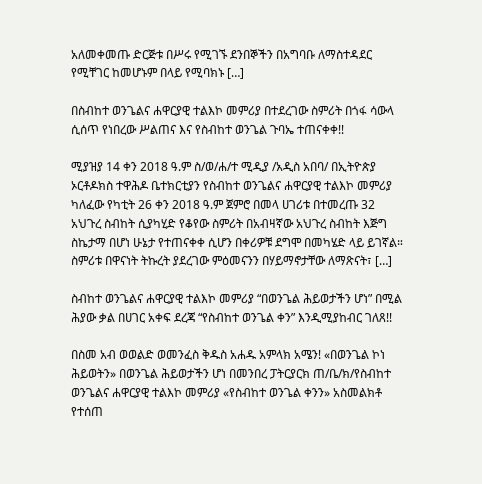አለመቀመጡ ድርጅቱ በሥሩ የሚገኙ ደንበኞችን በአግባቡ ለማስተዳደር የሚቸገር ከመሆኑም በላይ የሚባክኑ […]

በስብከተ ወንጌልና ሐዋርያዊ ተልእኮ መምሪያ በተደረገው ስምሪት በጎፋ ሳውላ ሲሰጥ የነበረው ሥልጠና እና የስብከተ ወንጌል ጉባኤ ተጠናቀቀ!!

ሚያዝያ 14 ቀን 2018 ዓ.ም ስ/ወ/ሐ/ተ ሚዲያ /አዲስ አበባ/ በኢትዮጵያ ኦርቶዶክስ ተዋሕዶ ቤተክርቲያን የስብከተ ወንጌልና ሐዋርያዊ ተልእኮ መምሪያ ካለፈው የካቲት 26 ቀን 2018 ዓ.ም ጀምሮ በመላ ሀገሪቱ በተመረጡ 32 አህጉረ ስብከት ሲያካሂድ የቆየው ስምሪት በአብዛኛው አህጉረ ስብከት እጅግ ስኬታማ በሆነ ሁኔታ የተጠናቀቀ ሲሆን በቀሪዎቹ ደግሞ በመካሄድ ላይ ይገኛል። ስምሪቱ በዋናነት ትኩረት ያደረገው ምዕመናንን በሃይማኖታቸው ለማጽናት፣ […]

ስብከተ ወንጌልና ሐዋርያዊ ተልእኮ መምሪያ “በወንጌል ሕይወታችን ሆነ” በሚል ሕያው ቃል በሀገር አቀፍ ደረጃ “የስብከተ ወንጌል ቀን” እንዲሚያከብር ገለጸ!!

በስመ አብ ወወልድ ወመንፈስ ቅዱስ አሐዱ አምላክ አሜን! «በወንጌል ኮነ ሕይወትን» በወንጌል ሕይወታችን ሆነ በመንበረ ፓትርያርክ ጠ/ቤ/ክ/የስብከተ ወንጌልና ሐዋርያዊ ተልእኮ መምሪያ «የስብከተ ወንጌል ቀንን» አስመልክቶ የተሰጠ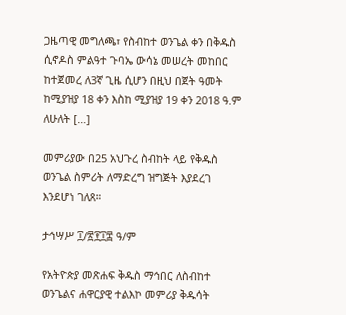ጋዜጣዊ መግለጫ፣ የስብከተ ወንጌል ቀን በቅዱስ ሲኖዶስ ምልዓተ ጉባኤ ውሳኔ መሠረት መከበር ከተጀመረ ለ3ኛ ጊዜ ሲሆን በዚህ በጀት ዓመት ከሚያዝያ 18 ቀን እስከ ሚያዝያ 19 ቀን 2018 ዓ.ም ለሁለት […]

መምሪያው በ25 አህጉረ ስብከት ላይ የቅዱስ ወንጌል ስምሪት ለማድረግ ዝግጅት እያደረገ እንደሆነ ገለጸ።

ታኅሣሥ ፲/፳፻፲፰ ዓ/ም

የአትዮጵያ መጽሐፍ ቅዱስ ማኅበር ለስብከተ ወንጌልና ሐዋርያዊ ተልእኮ መምሪያ ቅዱሳት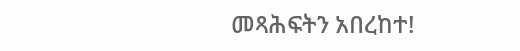መጻሕፍትን አበረከተ!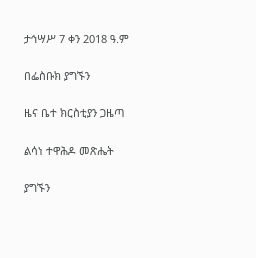ታኅሣሥ 7 ቀን 2018 ዓ.ም

በፌስቡክ ያግኙን

ዜና ቤተ ክርስቲያን ጋዜጣ

ልሳነ ተዋሕዶ መጽሔት

ያግኙን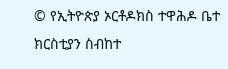© የኢትዮጵያ ኦርቶዶክስ ተዋሕዶ ቤተ ክርስቲያን ስብከተ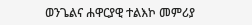ወንጌልና ሐዋርያዊ ተልእኮ መምሪያ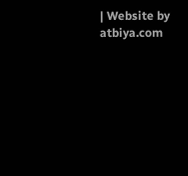| Website by atbiya.com